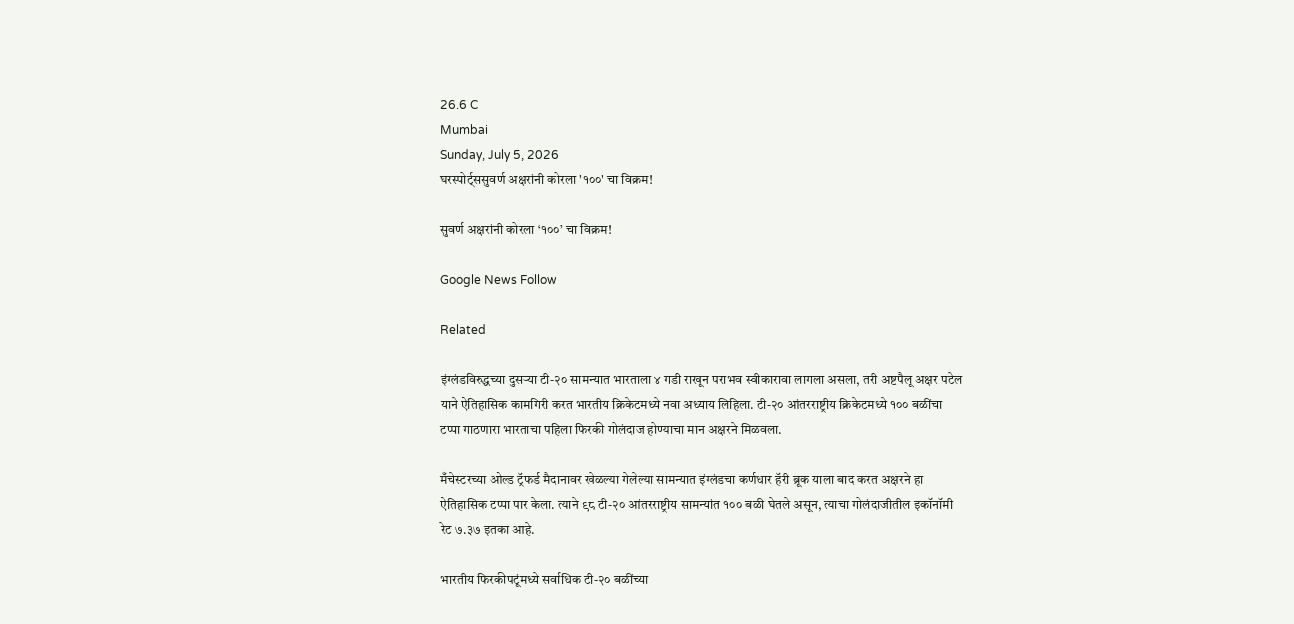26.6 C
Mumbai
Sunday, July 5, 2026
घरस्पोर्ट्ससुवर्ण अक्षरांनी कोरला '१००' चा विक्रम!

सुवर्ण अक्षरांनी कोरला ‘१००’ चा विक्रम!

Google News Follow

Related

इंग्लंडविरुद्धच्या दुसऱ्या टी-२० सामन्यात भारताला ४ गडी राखून पराभव स्वीकारावा लागला असला, तरी अष्टपैलू अक्षर पटेल याने ऐतिहासिक कामगिरी करत भारतीय क्रिकेटमध्ये नवा अध्याय लिहिला. टी-२० आंतरराष्ट्रीय क्रिकेटमध्ये १०० बळींचा टप्पा गाठणारा भारताचा पहिला फिरकी गोलंदाज होण्याचा मान अक्षरने मिळवला.

मँचेस्टरच्या ओल्ड ट्रॅफर्ड मैदानावर खेळल्या गेलेल्या सामन्यात इंग्लंडचा कर्णधार हॅरी ब्रूक याला बाद करत अक्षरने हा ऐतिहासिक टप्पा पार केला. त्याने ९८ टी-२० आंतरराष्ट्रीय सामन्यांत १०० बळी घेतले असून, त्याचा गोलंदाजीतील इकॉनॉमी रेट ७.३७ इतका आहे.

भारतीय फिरकीपटूंमध्ये सर्वाधिक टी-२० बळींच्या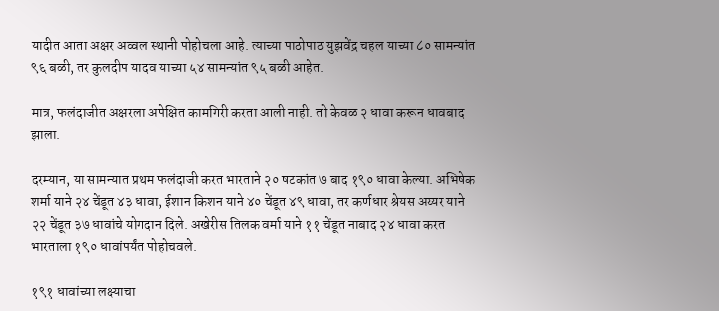यादीत आता अक्षर अव्वल स्थानी पोहोचला आहे. त्याच्या पाठोपाठ युझवेंद्र चहल याच्या ८० सामन्यांत ९६ बळी, तर कुलदीप यादव याच्या ५४ सामन्यांत ९५ बळी आहेत.

मात्र, फलंदाजीत अक्षरला अपेक्षित कामगिरी करता आली नाही. तो केवळ २ धावा करून धावबाद झाला.

दरम्यान, या सामन्यात प्रथम फलंदाजी करत भारताने २० षटकांत ७ बाद १९० धावा केल्या. अभिषेक शर्मा याने २४ चेंडूत ४३ धावा, ईशान किशन याने ४० चेंडूत ४९ धावा, तर कर्णधार श्रेयस अय्यर याने २२ चेंडूत ३७ धावांचे योगदान दिले. अखेरीस तिलक वर्मा याने ११ चेंडूत नाबाद २४ धावा करत भारताला १९० धावांपर्यंत पोहोचवले.

१९१ धावांच्या लक्ष्याचा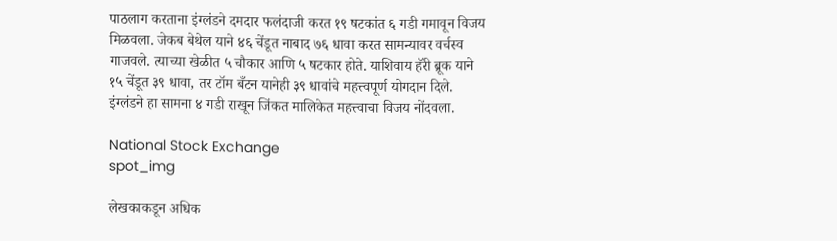पाठलाग करताना इंग्लंडने दमदार फलंदाजी करत १९ षटकांत ६ गडी गमावून विजय मिळवला. जेकब बेथेल याने ४६ चेंडूत नाबाद ७६ धावा करत सामन्यावर वर्चस्व गाजवले. त्याच्या खेळीत ५ चौकार आणि ५ षटकार होते. याशिवाय हॅरी ब्रूक याने १५ चेंडूत ३९ धावा, तर टॉम बँटन यानेही ३९ धावांचे महत्त्वपूर्ण योगदान दिले. इंग्लंडने हा सामना ४ गडी राखून जिंकत मालिकेत महत्त्वाचा विजय नोंदवला.

National Stock Exchange
spot_img

लेखकाकडून अधिक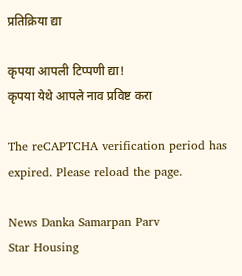प्रतिक्रिया द्या

कृपया आपली टिप्पणी द्या!
कृपया येथे आपले नाव प्रविष्ट करा

The reCAPTCHA verification period has expired. Please reload the page.

News Danka Samarpan Parv
Star Housing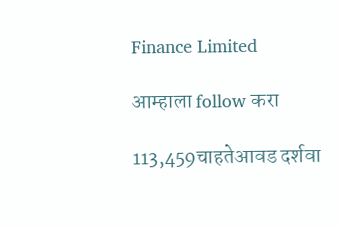Finance Limited

आम्हाला follow करा

113,459चाहतेआवड दर्शवा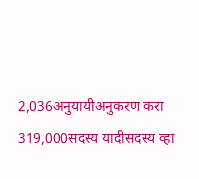2,036अनुयायीअनुकरण करा
319,000सदस्य यादीसदस्य व्हा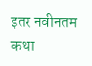इतर नवीनतम कथा